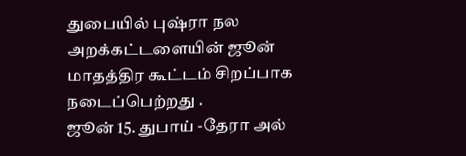துபையில் புஷ்ரா நல அறக்கட்டளையின் ஜூன் மாதத்திர கூட்டம் சிறப்பாக நடைப்பெற்றது .
ஜூன் 15. துபாய் -தேரா அல்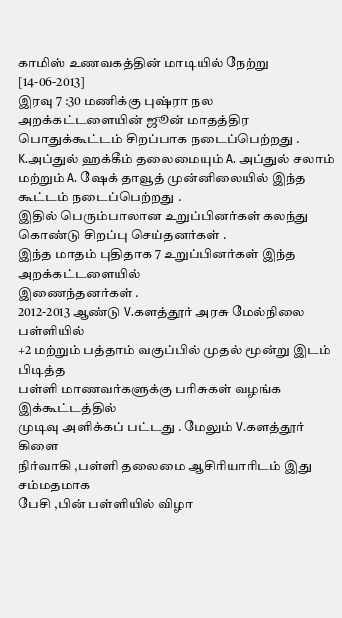காமிஸ் உணவகத்தின் மாடியில் நேற்று [14-06-2013]
இரவு 7 :30 மணிக்கு புஷ்ரா நல அறக்கட்டளையின் ஜூன் மாதத்திர பொதுக்கூட்டம் சிறப்பாக நடைப்பெற்றது .
K.அப்துல் ஹக்கீம் தலைமையும் A. அப்துல் சலாம் மற்றும் A. ஷேக் தாவூத் முன்னிலையில் இந்த கூட்டம் நடைப்பெற்றது .
இதில் பெரும்பாலான உறுப்பினர்கள் கலந்து கொண்டு சிறப்பு செய்தனர்கள் .
இந்த மாதம் புதிதாக 7 உறுப்பினர்கள் இந்த அறக்கட்டளையில்
இணைந்தனர்கள் .
2012-2013 ஆண்டு V.களத்தூர் அரசு மேல்நிலை பள்ளியில்
+2 மற்றும் பத்தாம் வகுப்பில் முதல் மூன்று இடம் பிடித்த
பள்ளி மாணவர்களுக்கு பரிசுகள் வழங்க இக்கூட்டத்தில்
முடிவு அளிக்கப் பட்டது . மேலும் V.களத்தூர் கிளை
நிர்வாகி ,பள்ளி தலைமை ஆசிரியாரிடம் இது சம்மதமாக
பேசி ,பின் பள்ளியில் விழா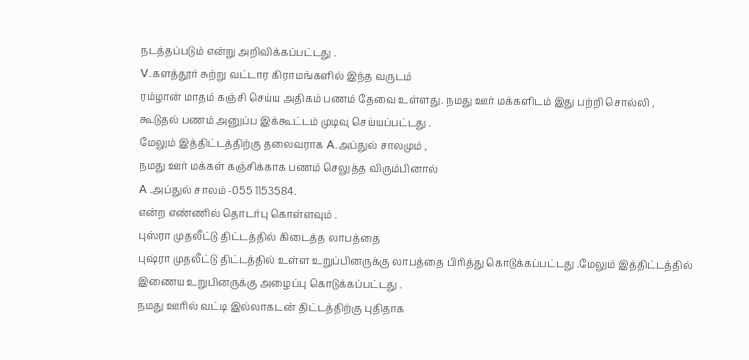நடத்தப்படும் என்று அறிவிக்கப்பட்டது .
V.களத்தூர் சுற்று வட்டார கிராமங்களில் இந்த வருடம்
ரம்ழான் மாதம் கஞ்சி செய்ய அதிகம் பணம் தேவை உள்ளது. நமது ஊர் மக்களிடம் இது பற்றி சொல்லி ,
கூடுதல் பணம் அனுப்ப இக்கூட்டம் முடிவு செய்யப்பட்டது .
மேலும் இத்திட்டத்திற்கு தலைவராக A.அப்துல் சாலமும் ,
நமது ஊர் மக்கள் கஞ்சிக்காக பணம் செலுத்த விரும்பினால்
A .அப்துல் சாலம் -055 1153584.
என்ற எண்ணில் தொடர்பு கொள்ளவும் .
புஸ்ரா முதலீட்டு திட்டத்தில் கிடைத்த லாபத்தை
புஷ்ரா முதலீட்டு திட்டத்தில் உள்ள உறுப்பினருக்கு லாபத்தை பிரித்து கொடுக்கப்பட்டது .மேலும் இத்திட்டத்தில்
இணைய உறுபினருக்கு அழைப்பு கொடுக்கப்பட்டது .
நமது ஊரில் வட்டி இல்லாகடன் திட்டத்திற்கு புதிதாக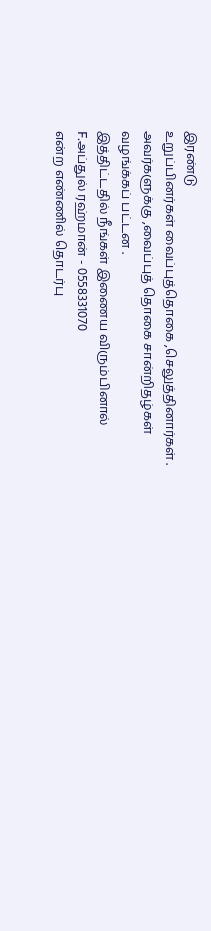இரண்டு
உறுப்பினர்கள் வைப்புத்தொகை ,செலுத்தினார்கள் .
அவர்களுக்கு ,வைப்புத் தொகை சான்றிதழ்கள்
வழங்க்கப் பட்டன .
இத்திட்டதில் நீங்கள் இணைய விரும்பினால்
F.அப்துல் ரஹ்மான் - 0558331070
என்ற எண்ணில் தொடர்பு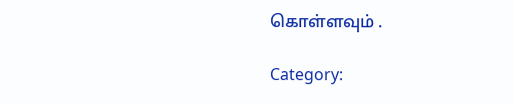கொள்ளவும் .

Category: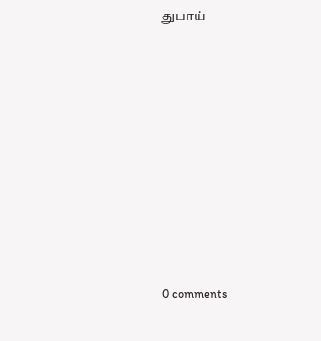துபாய்















0 comments